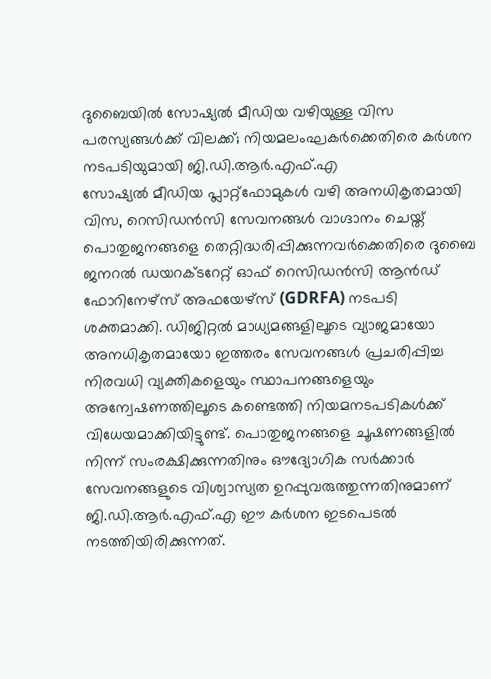ദുബൈയിൽ സോഷ്യൽ മീഡിയ വഴിയുള്ള വിസ പരസ്യങ്ങൾക്ക് വിലക്ക്; നിയമലംഘകർക്കെതിരെ കർശന നടപടിയുമായി ജി.ഡി.ആർ.എഫ്.എ
സോഷ്യൽ മീഡിയ പ്ലാറ്റ്ഫോമുകൾ വഴി അനധികൃതമായി വിസ, റെസിഡൻസി സേവനങ്ങൾ വാഗ്ദാനം ചെയ്ത് പൊതുജനങ്ങളെ തെറ്റിദ്ധരിപ്പിക്കുന്നവർക്കെതിരെ ദുബൈ ജനറൽ ഡയറക്ടറേറ്റ് ഓഫ് റെസിഡൻസി ആൻഡ് ഫോറിനേഴ്സ് അഫയേഴ്സ് (GDRFA) നടപടി ശക്തമാക്കി. ഡിജിറ്റൽ മാധ്യമങ്ങളിലൂടെ വ്യാജമായോ അനധികൃതമായോ ഇത്തരം സേവനങ്ങൾ പ്രചരിപ്പിച്ച നിരവധി വ്യക്തികളെയും സ്ഥാപനങ്ങളെയും അന്വേഷണത്തിലൂടെ കണ്ടെത്തി നിയമനടപടികൾക്ക് വിധേയമാക്കിയിട്ടുണ്ട്. പൊതുജനങ്ങളെ ചൂഷണങ്ങളിൽ നിന്ന് സംരക്ഷിക്കുന്നതിനും ഔദ്യോഗിക സർക്കാർ സേവനങ്ങളുടെ വിശ്വാസ്യത ഉറപ്പുവരുത്തുന്നതിനുമാണ് ജി.ഡി.ആർ.എഫ്.എ ഈ കർശന ഇടപെടൽ നടത്തിയിരിക്കുന്നത്.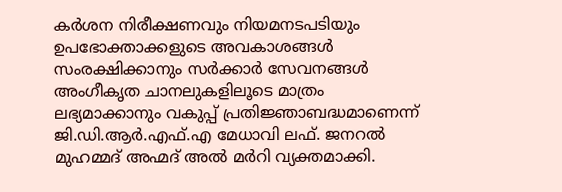കർശന നിരീക്ഷണവും നിയമനടപടിയും
ഉപഭോക്താക്കളുടെ അവകാശങ്ങൾ സംരക്ഷിക്കാനും സർക്കാർ സേവനങ്ങൾ അംഗീകൃത ചാനലുകളിലൂടെ മാത്രം ലഭ്യമാക്കാനും വകുപ്പ് പ്രതിജ്ഞാബദ്ധമാണെന്ന് ജി.ഡി.ആർ.എഫ്.എ മേധാവി ലഫ്. ജനറൽ മുഹമ്മദ് അഹ്മദ് അൽ മർറി വ്യക്തമാക്കി.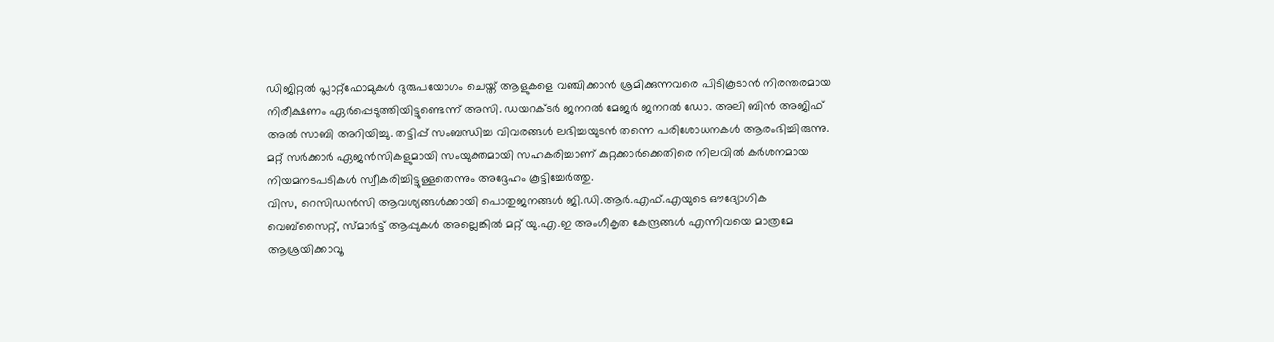ഡിജിറ്റൽ പ്ലാറ്റ്ഫോമുകൾ ദുരുപയോഗം ചെയ്ത് ആളുകളെ വഞ്ചിക്കാൻ ശ്രമിക്കുന്നവരെ പിടികൂടാൻ നിരന്തരമായ നിരീക്ഷണം ഏർപ്പെടുത്തിയിട്ടുണ്ടെന്ന് അസി. ഡയറക്ടർ ജനറൽ മേജർ ജനറൽ ഡോ. അലി ബിൻ അജിഫ് അൽ സാബി അറിയിച്ചു. തട്ടിപ്പ് സംബന്ധിച്ച വിവരങ്ങൾ ലഭിച്ചയുടൻ തന്നെ പരിശോധനകൾ ആരംഭിച്ചിരുന്നു. മറ്റ് സർക്കാർ ഏജൻസികളുമായി സംയുക്തമായി സഹകരിച്ചാണ് കുറ്റക്കാർക്കെതിരെ നിലവിൽ കർശനമായ നിയമനടപടികൾ സ്വീകരിച്ചിട്ടുള്ളതെന്നും അദ്ദേഹം കൂട്ടിച്ചേർത്തു.
വിസ, റെസിഡൻസി ആവശ്യങ്ങൾക്കായി പൊതുജനങ്ങൾ ജി.ഡി.ആർ.എഫ്.എയുടെ ഔദ്യോഗിക വെബ്സൈറ്റ്, സ്മാർട്ട് ആപ്പുകൾ അല്ലെങ്കിൽ മറ്റ് യു.എ.ഇ അംഗീകൃത കേന്ദ്രങ്ങൾ എന്നിവയെ മാത്രമേ ആശ്രയിക്കാവൂ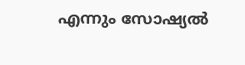എന്നും സോഷ്യൽ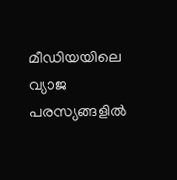മീഡിയയിലെ വ്യാജ പരസ്യങ്ങളിൽ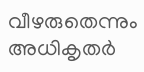വീഴരുതെന്നും അധികൃതർ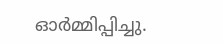ഓർമ്മിപ്പിച്ചു.